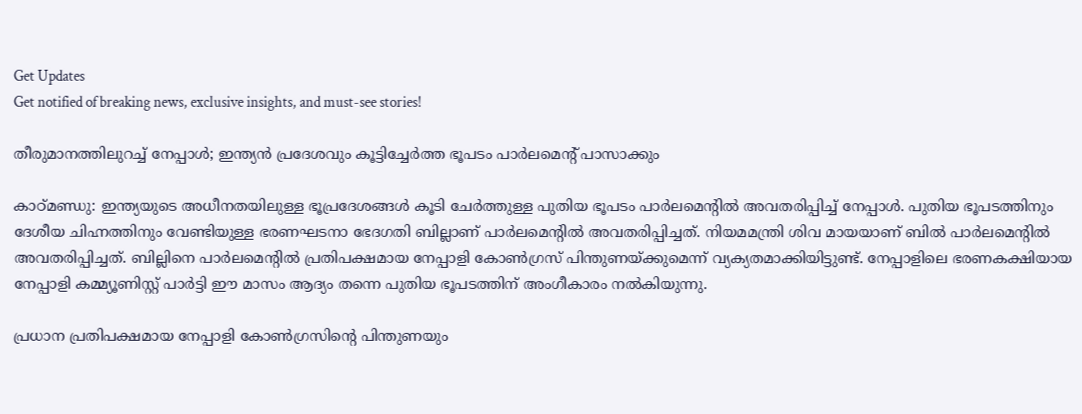Get Updates
Get notified of breaking news, exclusive insights, and must-see stories!

തീരുമാനത്തിലുറച്ച് നേപ്പാള്‍; ഇന്ത്യന്‍ പ്രദേശവും കൂട്ടിച്ചേര്‍ത്ത ഭൂപടം പാര്‍ലമെന്‍റ് പാസാക്കും

കാഠ്മണ്ഡു: ഇന്ത്യയുടെ അധീനതയിലുള്ള ഭൂപ്രദേശങ്ങള്‍ കൂടി ചേര്‍ത്തുള്ള പുതിയ ഭൂപടം പാര്‍ലമെന്‍റില്‍ അവതരിപ്പിച്ച് നേപ്പാള്‍. പുതിയ ഭൂപടത്തിനും ദേശീയ ചിഹ്നത്തിനും വേണ്ടിയുള്ള ഭരണഘടനാ ഭേദഗതി ബില്ലാണ് പാര്‍ലമെന്‍റില്‍ അവതരിപ്പിച്ചത്. നിയമമന്ത്രി ശിവ മായയാണ് ബില്‍ പാര്‍ലമെന്‍റില്‍ അവതരിപ്പിച്ചത്. ബില്ലിനെ പാര്‍ലമെന്‍റില്‍ പ്രതിപക്ഷമായ നേപ്പാളി കോണ്‍ഗ്രസ് പിന്തുണയ്ക്കുമെന്ന് വ്യക്യതമാക്കിയിട്ടുണ്ട്. നേപ്പാളിലെ ഭരണകക്ഷിയായ നേപ്പാളി കമ്മ്യൂണിസ്റ്റ് പാര്‍ട്ടി ഈ മാസം ആദ്യം തന്നെ പുതിയ ഭൂപടത്തിന് അംഗീകാരം നല്‍കിയുന്നു.

പ്രധാന പ്രതിപക്ഷമായ നേപ്പാളി കോണ്‍ഗ്രസിന്റെ പിന്തുണയും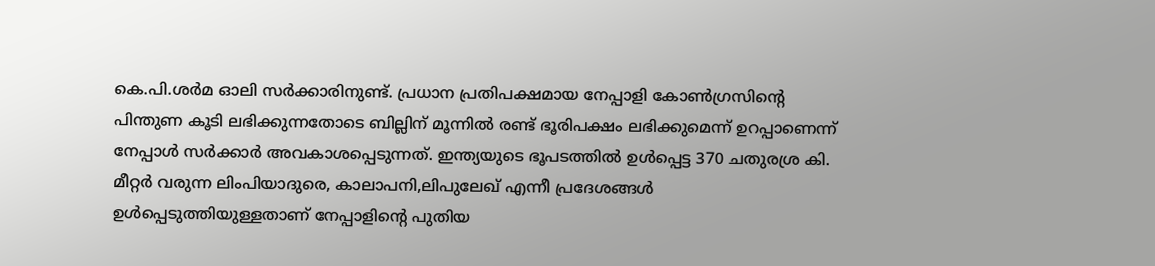കെ.പി.ശര്‍മ ഓലി സര്‍ക്കാരിനുണ്ട്. പ്രധാന പ്രതിപക്ഷമായ നേപ്പാളി കോണ്‍ഗ്രസിന്റെ പിന്തുണ കൂടി ലഭിക്കുന്നതോടെ ബില്ലിന് മൂന്നില്‍ രണ്ട് ഭൂരിപക്ഷം ലഭിക്കുമെന്ന് ഉറപ്പാണെന്ന് നേപ്പാള്‍ സര്‍ക്കാര്‍ അവകാശപ്പെടുന്നത്. ഇന്ത്യയുടെ ഭൂപടത്തില്‍ ഉള്‍പ്പെട്ട 370 ചതുരശ്ര കി. മീറ്റര്‍ വരുന്ന ലിംപിയാദുരെ, കാലാപനി,ലിപുലേഖ് എന്നീ പ്രദേശങ്ങള്‍ ഉള്‍പ്പെടുത്തിയുള്ളതാണ് നേപ്പാളിന്റെ പുതിയ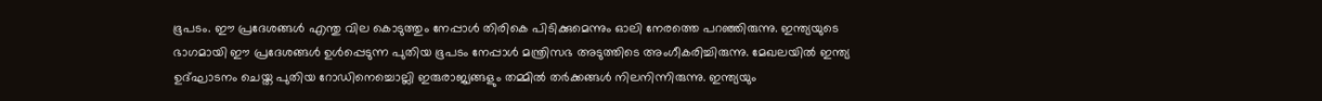ഭൂപടം. ഈ പ്രദേശങ്ങള്‍ എന്തു വില കൊടുത്തും നേപ്പാൾ തിരികെ പിടിക്കുമെന്നും ഓലി നേരത്തെ പറഞ്ഞിരുന്നു. ഇന്ത്യയുടെ ഭാഗമായി ഈ പ്രദേശങ്ങള്‍ ഉള്‍പ്പെടുന്ന പുതിയ ഭൂപടം നേപ്പാൾ മന്ത്രിസഭ അടുത്തിടെ അംഗീകരിച്ചിരുന്നു. മേഖലയില്‍ ഇന്ത്യ ഉദ്ഘാടനം ചെയ്ത പുതിയ റോഡിനെച്ചൊല്ലി ഇരുരാജ്യങ്ങളും തമ്മില്‍ തര്‍ക്കങ്ങള്‍ നിലനിന്നിരുന്നു. ഇന്ത്യയും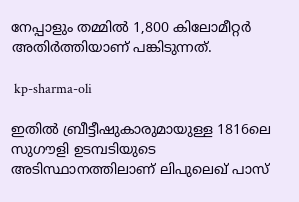നേപ്പാളും തമ്മില്‍ 1,800 കിലോമീറ്റർ അതിർത്തിയാണ് പങ്കിടുന്നത്.

 kp-sharma-oli

ഇതില്‍ ബ്രീട്ടീഷുകാരുമായുള്ള 1816ലെ സുഗൗളി ഉടമ്പടിയുടെ അടിസ്ഥാനത്തിലാണ് ലിപുലെഖ് പാസ്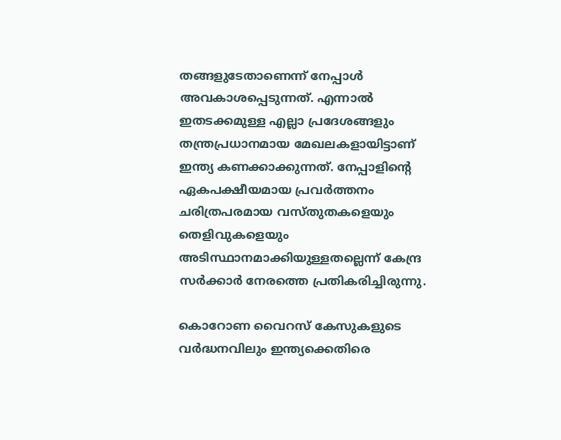തങ്ങളുടേതാണെന്ന് നേപ്പാൾ അവകാശപ്പെടുന്നത്. എന്നാല്‍ ഇതടക്കമുള്ള എല്ലാ പ്രദേശങ്ങളും തന്ത്രപ്രധാനമായ മേഖലകളായിട്ടാണ് ഇന്ത്യ കണക്കാക്കുന്നത്. നേപ്പാളിന്റെ ഏകപക്ഷീയമായ പ്രവര്‍ത്തനം ചരിത്രപരമായ വസ്തുതകളെയും തെളിവുകളെയും അടിസ്ഥാനമാക്കിയുള്ളതല്ലെന്ന് കേന്ദ്ര സര്‍ക്കാര്‍ നേരത്തെ പ്രതികരിച്ചിരുന്നു.

കൊറോണ വൈറസ് കേസുകളുടെ വർദ്ധനവിലും ഇന്ത്യക്കെതിരെ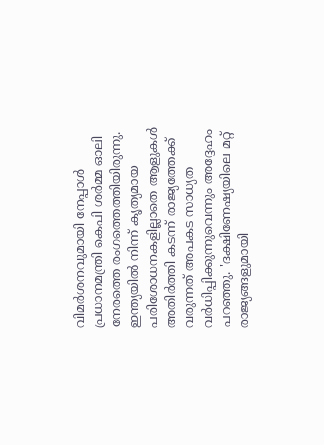വിമര്‍ശനവുമായി നേപ്പാള്‍ പ്രധാനമന്ത്രി കെപി ശര്‍മ്മ ഓലി നേരത്തെ രംഗത്തെത്തിയിരുന്നു. ഇന്ത്യയില്‍ നിന്ന് കൃത്യമായ പരിശോധനകളില്ലാതെ ആളുകൾ അതിർത്തി കടന്ന് രാജ്യത്തേക്ക് വരുന്നത് അപകട സാധ്യത വര്‍ധിപ്പിക്കുന്നുവെന്നും അദ്ദേഹം പറഞ്ഞു. 'ദക്ഷിണേഷ്യയിലെ മറ്റ് രാജ്യങ്ങളുമായി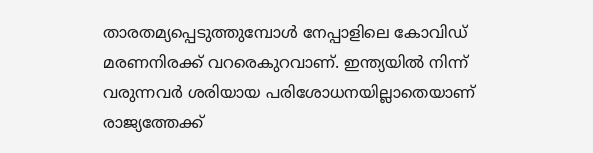താരതമ്യപ്പെടുത്തുമ്പോൾ നേപ്പാളിലെ കോവിഡ് മരണനിരക്ക് വറരെകുറവാണ്. ഇന്ത്യയിൽ നിന്ന് വരുന്നവർ ശരിയായ പരിശോധനയില്ലാതെയാണ് രാജ്യത്തേക്ക്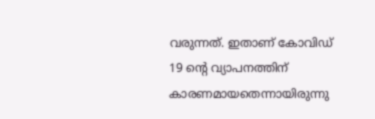വരുന്നത്. ഇതാണ് കോവിഡ് 19 ന്‍റെ വ്യാപനത്തിന് കാരണമായതെന്നായിരുന്നു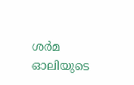ശര്‍മ ഓലിയുടെ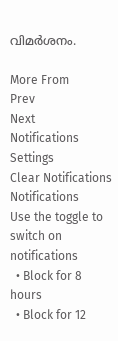വിമര്‍ശനം.

More From
Prev
Next
Notifications
Settings
Clear Notifications
Notifications
Use the toggle to switch on notifications
  • Block for 8 hours
  • Block for 12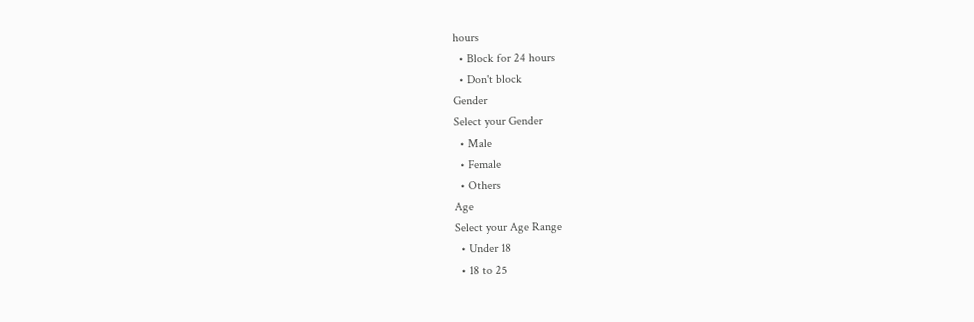hours
  • Block for 24 hours
  • Don't block
Gender
Select your Gender
  • Male
  • Female
  • Others
Age
Select your Age Range
  • Under 18
  • 18 to 25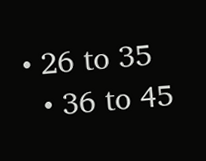• 26 to 35
  • 36 to 45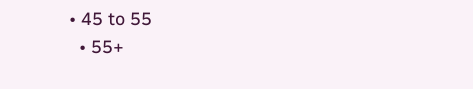• 45 to 55
  • 55+